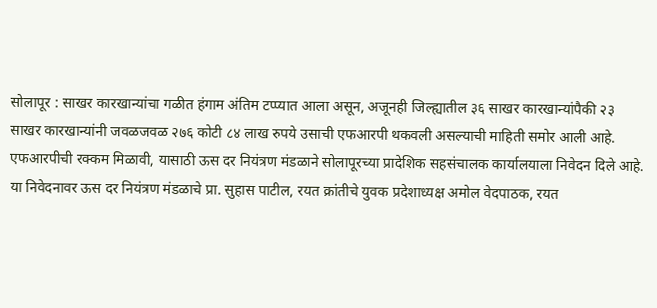सोलापूर : साखर कारखान्यांचा गळीत हंगाम अंतिम टप्प्यात आला असून, अजूनही जिल्ह्यातील ३६ साखर कारखान्यांपैकी २३ साखर कारखान्यांनी जवळजवळ २७६ कोटी ८४ लाख रुपये उसाची एफआरपी थकवली असल्याची माहिती समोर आली आहे.
एफआरपीची रक्कम मिळावी, यासाठी ऊस दर नियंत्रण मंडळाने सोलापूरच्या प्रादेशिक सहसंचालक कार्यालयाला निवेदन दिले आहे.
या निवेदनावर ऊस दर नियंत्रण मंडळाचे प्रा. सुहास पाटील, रयत क्रांतीचे युवक प्रदेशाध्यक्ष अमोल वेदपाठक, रयत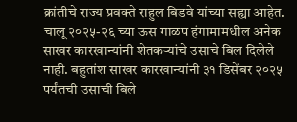क्रांतीचे राज्य प्रवक्ते राहुल बिडवे यांच्या सह्या आहेत.
चालू २०२५-२६ च्या ऊस गाळप हंगामामधील अनेक साखर कारखान्यांनी शेतकऱ्यांचे उसाचे बिल दिलेले नाही. बहुतांश साखर कारखान्यांनी ३१ डिसेंबर २०२५ पर्यंतची उसाची बिले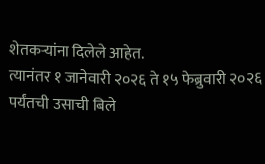शेतकऱ्यांना दिलेले आहेत.
त्यानंतर १ जानेवारी २०२६ ते १५ फेब्रुवारी २०२६ पर्यंतची उसाची बिले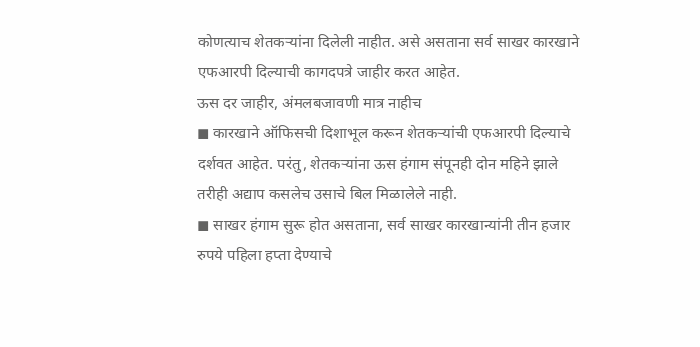कोणत्याच शेतकऱ्यांना दिलेली नाहीत. असे असताना सर्व साखर कारखाने एफआरपी दिल्याची कागदपत्रे जाहीर करत आहेत.
ऊस दर जाहीर, अंमलबजावणी मात्र नाहीच
◼ कारखाने ऑफिसची दिशाभूल करून शेतकऱ्यांची एफआरपी दिल्याचे दर्शवत आहेत. परंतु, शेतकऱ्यांना ऊस हंगाम संपूनही दोन महिने झाले तरीही अद्याप कसलेच उसाचे बिल मिळालेले नाही.
◼ साखर हंगाम सुरू होत असताना, सर्व साखर कारखान्यांनी तीन हजार रुपये पहिला हप्ता देण्याचे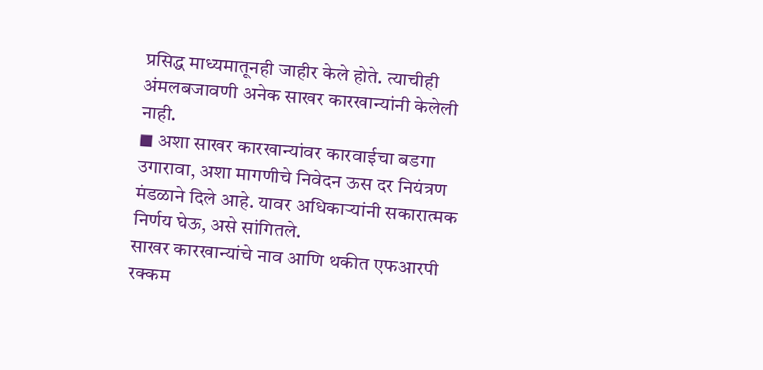प्रसिद्ध माध्यमातूनही जाहीर केले होते. त्याचीही अंमलबजावणी अनेक साखर कारखान्यांनी केलेली नाही.
◼ अशा साखर कारखान्यांवर कारवाईचा बडगा उगारावा, अशा मागणीचे निवेदन ऊस दर नियंत्रण मंडळाने दिले आहे. यावर अधिकाऱ्यांनी सकारात्मक निर्णय घेऊ, असे सांगितले.
साखर कारखान्यांचे नाव आणि थकीत एफआरपी रक्कम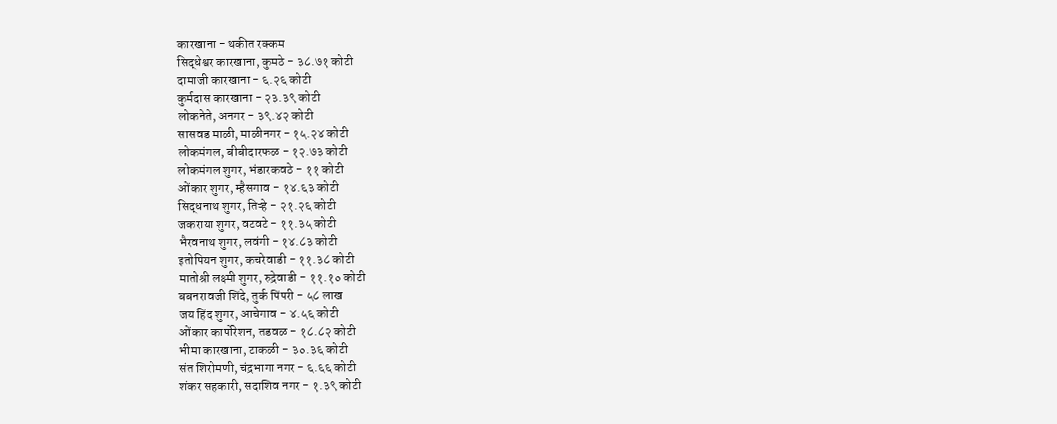कारखाना - थकीत रक्कम
सिद्धेश्वर कारखाना, कुमठे - ३८.७१ कोटी
दामाजी कारखाना - ६.२६ कोटी
कुर्मदास कारखाना - २३.३९ कोटी
लोकनेते, अनगर - ३९.४२ कोटी
सासवड माळी, माळीनगर - १५.२४ कोटी
लोकमंगल, बीबीदारफळ - १२.७३ कोटी
लोकमंगल शुगर, भंडारकवठे - ११ कोटी
ओंकार शुगर, म्हैसगाव - १४.६३ कोटी
सिद्धनाथ शुगर, तिऱ्हे - २१.२६ कोटी
जकराया शुगर, वटवटे - ११.३५ कोटी
भैरवनाथ शुगर, लवंगी - १४.८३ कोटी
इतोपियन शुगर, कचरेवाडी - ११.३८ कोटी
मातोश्री लक्ष्मी शुगर, रुद्रेवाडी - ११.१० कोटी
बबनरावजी शिंदे, तुर्क पिंपरी - ५८ लाख
जय हिंद शुगर, आचेगाव - ४.५६ कोटी
ओंकार कार्पोरेशन, तडवळ - १८.८२ कोटी
भीमा कारखाना, टाकळी - ३०.३६ कोटी
संत शिरोमणी, चंद्रभागा नगर - ६.६६ कोटी
शंकर सहकारी, सदाशिव नगर - १.३९ कोटी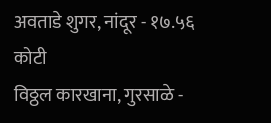अवताडे शुगर, नांदूर - १७.५६ कोटी
विठ्ठल कारखाना, गुरसाळे -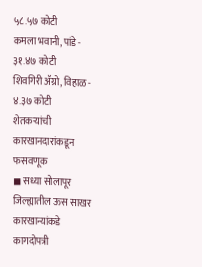५८.५७ कोटी
कमला भवानी, पांडे - ३१.४७ कोटी
शिवगिरी ॲग्रो, विहाळ - ४.३७ कोटी
शेतकऱ्यांची कारखानदारांकडून फसवणूक
◼ सध्या सोलापूर जिल्ह्यातील ऊस साखर कारखान्यांकडे कागदोपत्री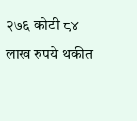२७६ कोटी ८४ लाख रुपये थकीत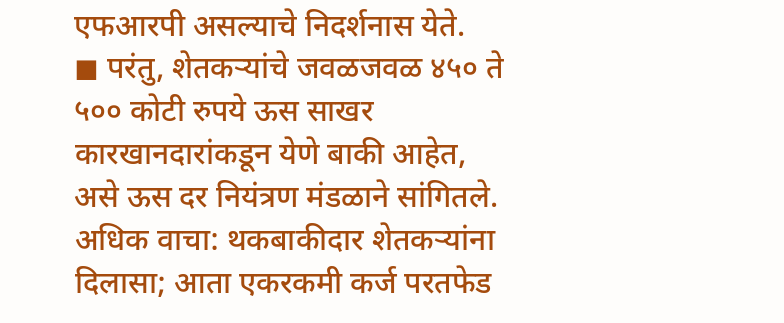एफआरपी असल्याचे निदर्शनास येते.
◼ परंतु, शेतकऱ्यांचे जवळजवळ ४५० ते ५०० कोटी रुपये ऊस साखर कारखानदारांकडून येणे बाकी आहेत, असे ऊस दर नियंत्रण मंडळाने सांगितले.
अधिक वाचा: थकबाकीदार शेतकऱ्यांना दिलासा; आता एकरकमी कर्ज परतफेड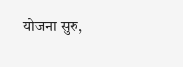योजना सुरु,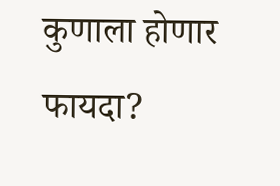कुणाला होणार फायदा?